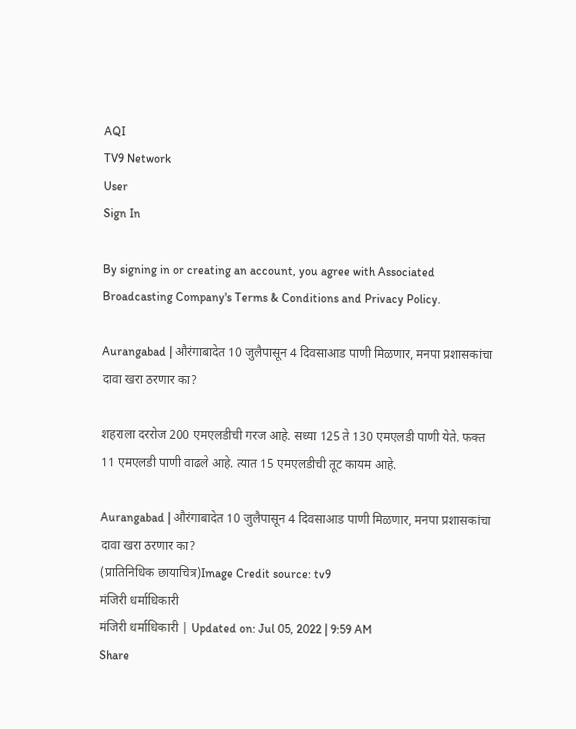AQI
TV9 Network
User
Sign In

By signing in or creating an account, you agree with Associated Broadcasting Company's Terms & Conditions and Privacy Policy.

Aurangabad | औरंगाबादेत 10 जुलैपासून 4 दिवसाआड पाणी मिळणार, मनपा प्रशासकांचा दावा खरा ठरणार का?

शहराला दररोज 200 एमएलडीची गरज आहे. सध्या 125 ते 130 एमएलडी पाणी येते. फक्त 11 एमएलडी पाणी वाढले आहे. त्यात 15 एमएलडीची तूट कायम आहे.

Aurangabad | औरंगाबादेत 10 जुलैपासून 4 दिवसाआड पाणी मिळणार, मनपा प्रशासकांचा दावा खरा ठरणार का?
(प्रातिनिधिक छायाचित्र)Image Credit source: tv9
मंजिरी धर्माधिकारी
मंजिरी धर्माधिकारी | Updated on: Jul 05, 2022 | 9:59 AM
Share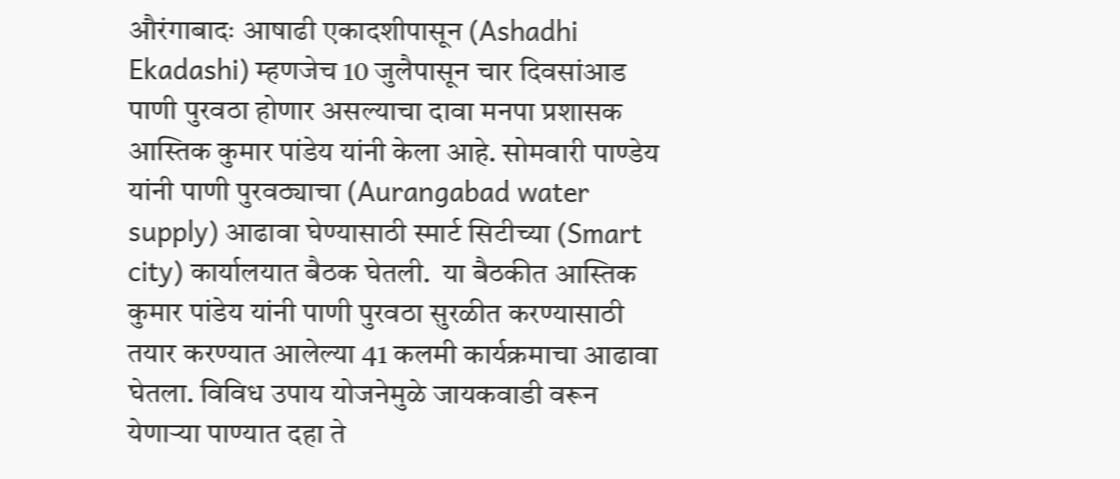औरंगाबादः आषाढी एकादशीपासून (Ashadhi Ekadashi) म्हणजेच 10 जुलैपासून चार दिवसांआड पाणी पुरवठा होणार असल्याचा दावा मनपा प्रशासक आस्तिक कुमार पांडेय यांनी केला आहे. सोमवारी पाण्डेय यांनी पाणी पुरवठ्याचा (Aurangabad water supply) आढावा घेण्यासाठी स्मार्ट सिटीच्या (Smart city) कार्यालयात बैठक घेतली.  या बैठकीत आस्तिक कुमार पांडेय यांनी पाणी पुरवठा सुरळीत करण्यासाठी तयार करण्यात आलेल्या 41 कलमी कार्यक्रमाचा आढावा घेतला. विविध उपाय योजनेमुळे जायकवाडी वरून येणाऱ्या पाण्यात दहा ते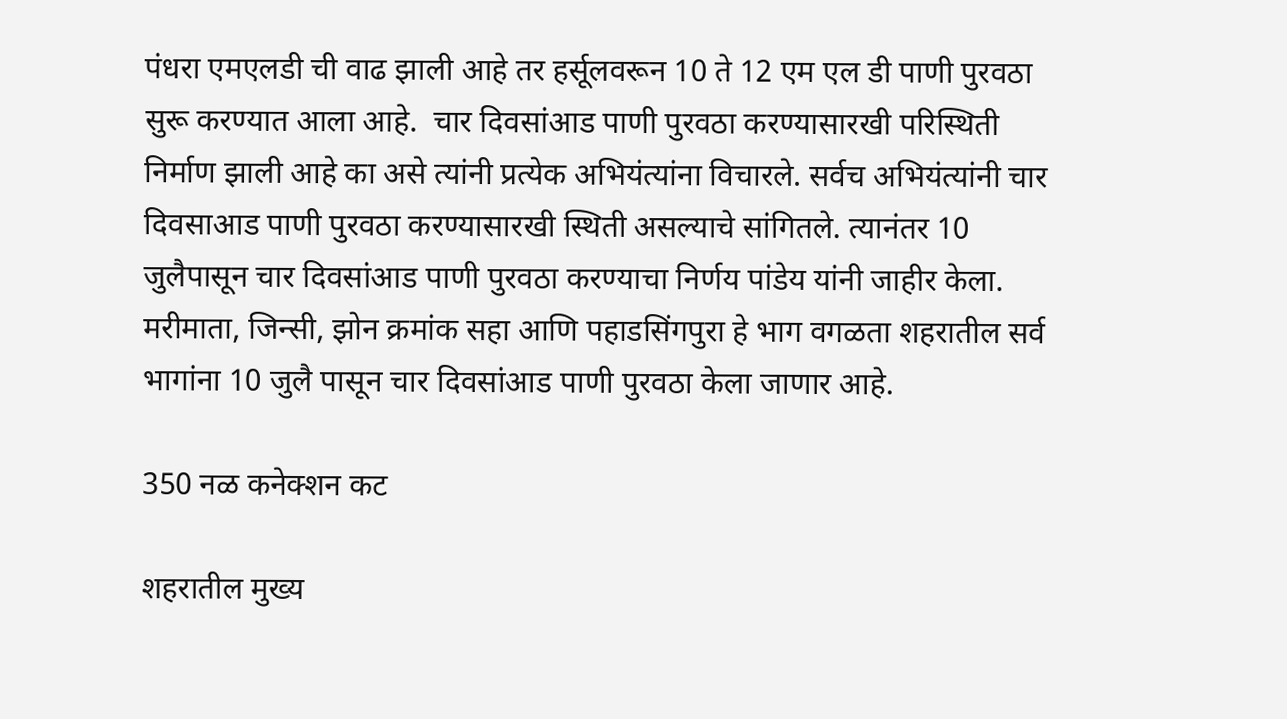पंधरा एमएलडी ची वाढ झाली आहे तर हर्सूलवरून 10 ते 12 एम एल डी पाणी पुरवठा सुरू करण्यात आला आहे.  चार दिवसांआड पाणी पुरवठा करण्यासारखी परिस्थिती निर्माण झाली आहे का असे त्यांनी प्रत्येक अभियंत्यांना विचारले. सर्वच अभियंत्यांनी चार दिवसाआड पाणी पुरवठा करण्यासारखी स्थिती असल्याचे सांगितले. त्यानंतर 10 जुलैपासून चार दिवसांआड पाणी पुरवठा करण्याचा निर्णय पांडेय यांनी जाहीर केला. मरीमाता, जिन्सी, झोन क्रमांक सहा आणि पहाडसिंगपुरा हे भाग वगळता शहरातील सर्व भागांना 10 जुलै पासून चार दिवसांआड पाणी पुरवठा केला जाणार आहे.

350 नळ कनेक्शन कट

शहरातील मुख्य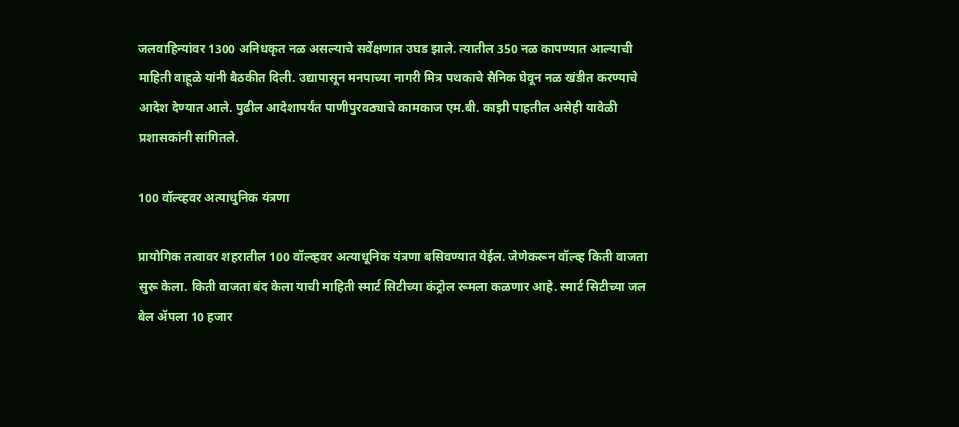जलवाहिन्यांवर 1300 अनिधकृत नळ असल्याचे सर्वेक्षणात उघड झाले. त्यातील 350 नळ कापण्यात आल्याची माहिती वाहूळे यांनी बैठकीत दिली. उद्यापासून मनपाच्या नागरी मित्र पथकाचे सैनिक घेवून नळ खंडीत करण्याचे आदेश देण्यात आले. पुढील आदेशापर्यंत पाणीपुरवठ्याचे कामकाज एम.बी. काझी पाहतील असेही यावेळी प्रशासकांनी सांगितले.

100 वॉल्व्हवर अत्याधुनिक यंत्रणा

प्रायोगिक तत्वावर शहरातील 100 वॉल्व्हवर अत्याधूनिक यंत्रणा बसिवण्यात येईल. जेणेकरून वॉल्व्ह किती वाजता सुरू केला. किती वाजता बंद केला याची माहिती स्मार्ट सिटीच्या कंट्रोल रूमला कळणार आहे. स्मार्ट सिटीच्या जल बेल ॲपला 10 हजार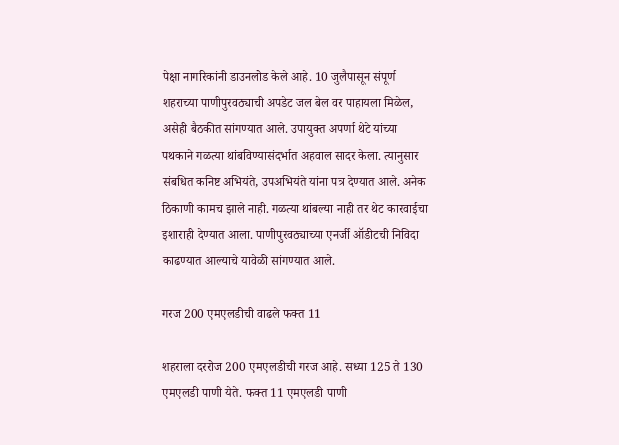पेक्षा नागरिकांनी डाउनलोड केले आहे. 10 जुलैपासून संपूर्ण शहराच्या पाणीपुरवठ्याची अपडेट जल बेल वर पाहायला मिळेल, असेही बैठकीत सांगण्यात आले. उपायुक्त अपर्णा थेटे यांच्या पथकाने गळत्या थांबविण्यासंदर्भात अहवाल सादर केला. त्यानुसार संबधित कनिष्ट अभियंते, उपअभियंते यांना पत्र देण्यात आले. अनेक ठिकाणी कामच झाले नाही. गळत्या थांबल्या नाही तर थेट कारवाईचा इशाराही देण्यात आला. पाणीपुरवठ्याच्या एनर्जी ऑडीटची निविदा काढण्यात आल्याचे यावेळी सांगण्यात आले.

गरज 200 एमएलडीची वाढले फक्त 11

शहराला दररोज 200 एमएलडीची गरज आहे. सध्या 125 ते 130 एमएलडी पाणी येते. फक्त 11 एमएलडी पाणी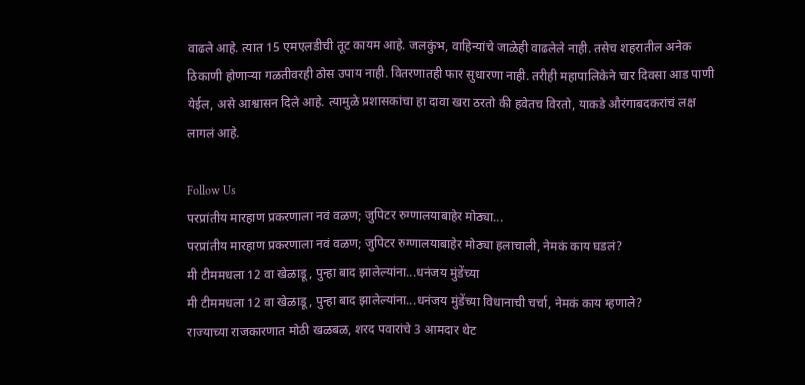वाढले आहे. त्यात 15 एमएलडीची तूट कायम आहे. जलकुंभ, वाहिन्यांचे जाळेही वाढलेले नाही. तसेच शहरातील अनेक ठिकाणी होणाऱ्या गळतीवरही ठोस उपाय नाही. वितरणातही फार सुधारणा नाही. तरीही महापालिकेने चार दिवसा आड पाणी येईल, असे आश्वासन दिले आहे. त्यामुळे प्रशासकांचा हा दावा खरा ठरतो की हवेतच विरतो, याकडे औरंगाबदकरांचं लक्ष लागलं आहे.

Follow Us
परप्रांतीय मारहाण प्रकरणाला नवं वळण; जुपिटर रुग्णालयाबाहेर मोठ्या...
परप्रांतीय मारहाण प्रकरणाला नवं वळण; जुपिटर रुग्णालयाबाहेर मोठ्या हलाचाली, नेमकं काय घडलं?
मी टीममधला 12 वा खेळाडू, पुन्हा बाद झालेल्यांना...धनंजय मुंडेंच्या
मी टीममधला 12 वा खेळाडू, पुन्हा बाद झालेल्यांना...धनंजय मुंडेंच्या विधानाची चर्चा, नेमकं काय म्हणाले?
राज्याच्या राजकारणात मोठी खळबळ, शरद पवारांचे 3 आमदार थेट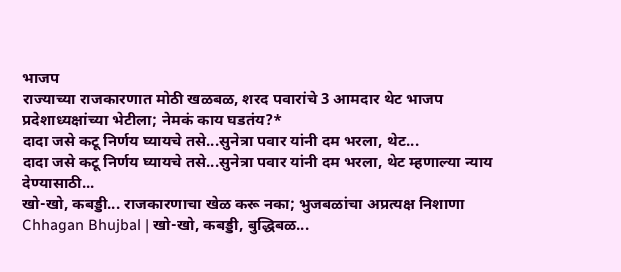भाजप
राज्याच्या राजकारणात मोठी खळबळ, शरद पवारांचे 3 आमदार थेट भाजप प्रदेशाध्यक्षांच्या भेटीला; नेमकं काय घडतंय?*
दादा जसे कटू निर्णय घ्यायचे तसे...सुनेत्रा पवार यांनी दम भरला, थेट...
दादा जसे कटू निर्णय घ्यायचे तसे...सुनेत्रा पवार यांनी दम भरला, थेट म्हणाल्या न्याय देण्यासाठी...
खो-खो, कबड्डी... राजकारणाचा खेळ करू नका; भुजबळांचा अप्रत्यक्ष निशाणा
Chhagan Bhujbal | खो-खो, कबड्डी, बुद्धिबळ...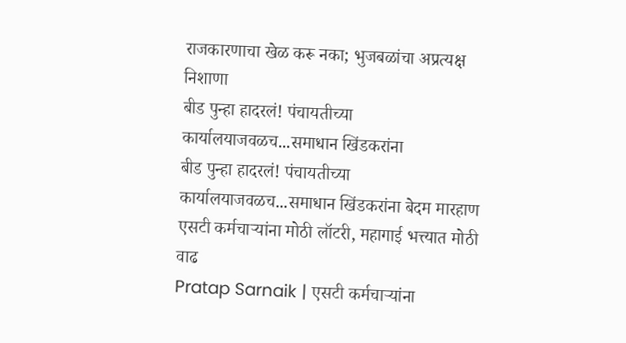राजकारणाचा खेळ करू नका; भुजबळांचा अप्रत्यक्ष निशाणा
बीड पुन्हा हादरलं! पंचायतीच्या कार्यालयाजवळच...समाधान खिंडकरांना
बीड पुन्हा हादरलं! पंचायतीच्या कार्यालयाजवळच...समाधान खिंडकरांना बेदम मारहाण
एसटी कर्मचाऱ्यांना मोठी लॉटरी, महागाई भत्त्यात मोठी वाढ
Pratap Sarnaik | एसटी कर्मचाऱ्यांना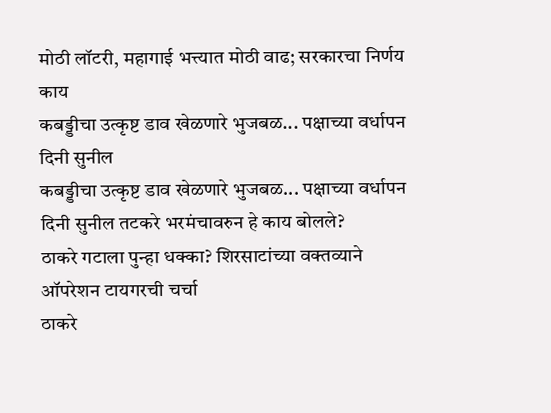मोठी लॉटरी, महागाई भत्त्यात मोठी वाढ; सरकारचा निर्णय काय
कबड्डीचा उत्कृष्ट डाव खेळणारे भुजबळ... पक्षाच्या वर्धापन दिनी सुनील
कबड्डीचा उत्कृष्ट डाव खेळणारे भुजबळ... पक्षाच्या वर्धापन दिनी सुनील तटकरे भरमंचावरुन हे काय बोलले?
ठाकरे गटाला पुन्हा धक्का? शिरसाटांच्या वक्तव्याने ऑपरेशन टायगरची चर्चा
ठाकरे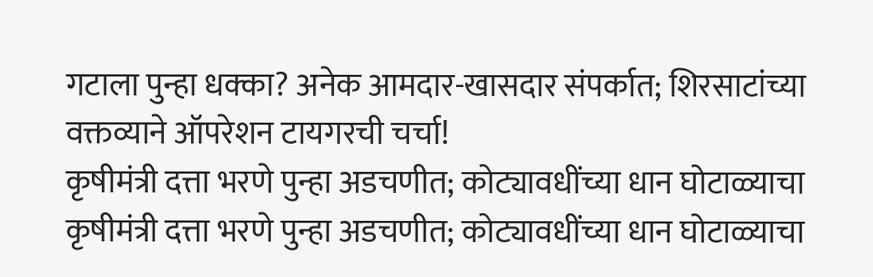गटाला पुन्हा धक्का? अनेक आमदार-खासदार संपर्कात; शिरसाटांच्या वक्तव्याने ऑपरेशन टायगरची चर्चा!
कृषीमंत्री दत्ता भरणे पुन्हा अडचणीत; कोट्यावधींच्या धान घोटाळ्याचा
कृषीमंत्री दत्ता भरणे पुन्हा अडचणीत; कोट्यावधींच्या धान घोटाळ्याचा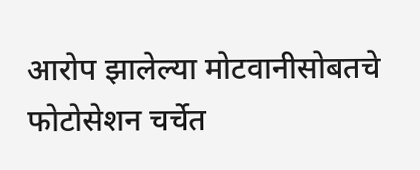आरोप झालेल्या मोटवानीसोबतचे फोटोसेशन चर्चेत